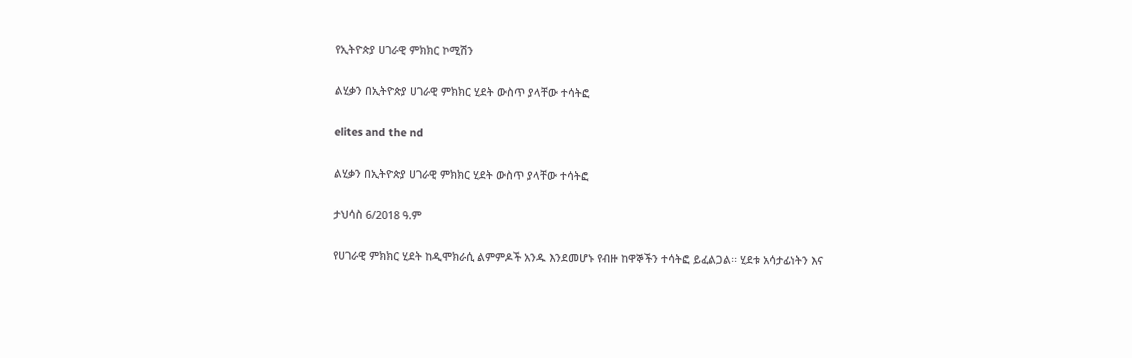የኢትዮጵያ ሀገራዊ ምክክር ኮሚሽን

ልሂቃን በኢትዮጵያ ሀገራዊ ምክክር ሂደት ውስጥ ያላቸው ተሳትፎ

elites and the nd

ልሂቃን በኢትዮጵያ ሀገራዊ ምክክር ሂደት ውስጥ ያላቸው ተሳትፎ

ታህሳስ 6/2018 ዓ.ም

የሀገራዊ ምክክር ሂደት ከዲሞክራሲ ልምምዶች አንዱ እንደመሆኑ የብዙ ከዋኞችን ተሳትፎ ይፈልጋል፡፡ ሂደቱ አሳታፊነትን እና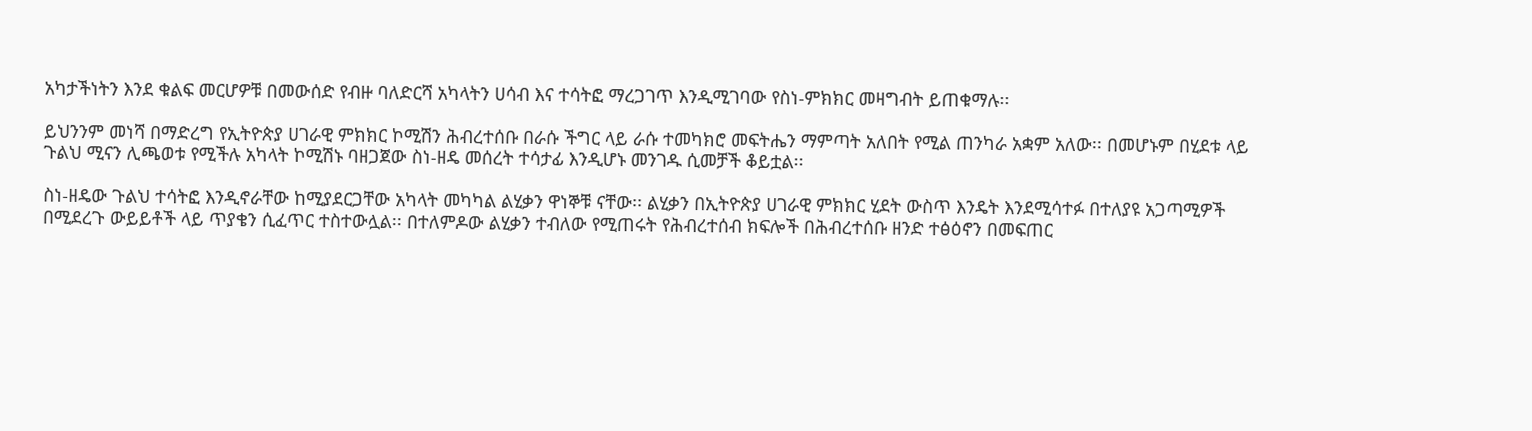አካታችነትን እንደ ቁልፍ መርሆዎቹ በመውሰድ የብዙ ባለድርሻ አካላትን ሀሳብ እና ተሳትፎ ማረጋገጥ እንዲሚገባው የስነ-ምክክር መዛግብት ይጠቁማሉ፡፡

ይህንንም መነሻ በማድረግ የኢትዮጵያ ሀገራዊ ምክክር ኮሚሽን ሕብረተሰቡ በራሱ ችግር ላይ ራሱ ተመካክሮ መፍትሔን ማምጣት አለበት የሚል ጠንካራ አቋም አለው፡፡ በመሆኑም በሂደቱ ላይ ጉልህ ሚናን ሊጫወቱ የሚችሉ አካላት ኮሚሽኑ ባዘጋጀው ስነ-ዘዴ መሰረት ተሳታፊ እንዲሆኑ መንገዱ ሲመቻች ቆይቷል፡፡

ስነ-ዘዴው ጉልህ ተሳትፎ እንዲኖራቸው ከሚያደርጋቸው አካላት መካካል ልሂቃን ዋነኞቹ ናቸው፡፡ ልሂቃን በኢትዮጵያ ሀገራዊ ምክክር ሂደት ውስጥ እንዴት እንደሚሳተፉ በተለያዩ አጋጣሚዎች በሚደረጉ ውይይቶች ላይ ጥያቄን ሲፈጥር ተስተውሏል፡፡ በተለምዶው ልሂቃን ተብለው የሚጠሩት የሕብረተሰብ ክፍሎች በሕብረተሰቡ ዘንድ ተፅዕኖን በመፍጠር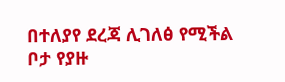በተለያየ ደረጃ ሊገለፅ የሚችል ቦታ የያዙ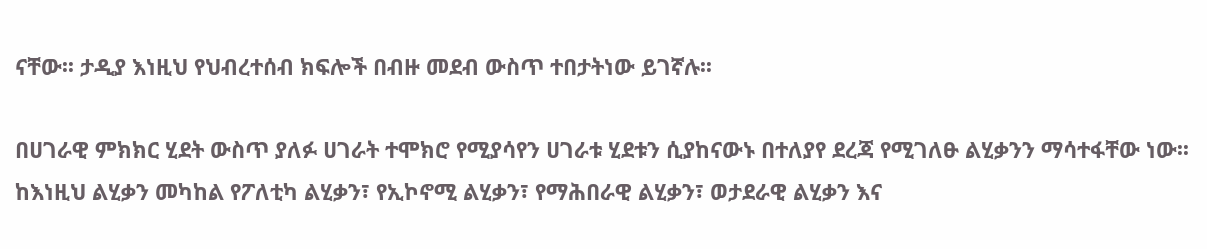ናቸው፡፡ ታዲያ እነዚህ የህብረተሰብ ክፍሎች በብዙ መደብ ውስጥ ተበታትነው ይገኛሉ፡፡

በሀገራዊ ምክክር ሂደት ውስጥ ያለፉ ሀገራት ተሞክሮ የሚያሳየን ሀገራቱ ሂደቱን ሲያከናውኑ በተለያየ ደረጃ የሚገለፁ ልሂቃንን ማሳተፋቸው ነው፡፡ ከእነዚህ ልሂቃን መካከል የፖለቲካ ልሂቃን፣ የኢኮኖሚ ልሂቃን፣ የማሕበራዊ ልሂቃን፣ ወታደራዊ ልሂቃን እና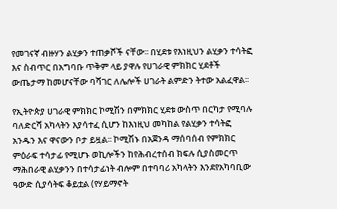የመገናኛ ብዙሃን ልሂቃን ተጠቃሾች ናቸው፡፡ በሂደቱ የእነዚህን ልሂቃን ተሳትፎ እና ስብጥር በአግባቡ ጥቅም ላይ ያዋሉ የሀገራዊ ምክክር ሂደቶች ውጤታማ ከመሆናቸው ባሻገር ለሌሎች ሀገራት ልምድን ትተው አልፈዋል፡፡

የኢትዮጵያ ሀገራዊ ምክክር ኮሚሽን በምክክር ሂደቱ ውስጥ በርካታ የሚባሉ ባለድርሻ አካላትን እያሳተፈ ሲሆን ከእነዚህ መካከል የልሂቃን ተሳትፎ አንዱን እና ዋናውን ቦታ ይዟል፡፡ ኮሚሽኑ በአጀንዳ ማሰባሰብ የምክክር ምዕራፍ ተሳታፊ የሚሆኑ ወኪሎችን ከየሕብረተሰብ ክፍሉ ሲያስመርጥ ማሕበራዊ ልሂቃንን በተሳታፊነት ብሎም በተባባሪ አካላትን እንደየአካባቢው ዓውድ ሲያሳትፍ ቆይቷል (የሃይማኖት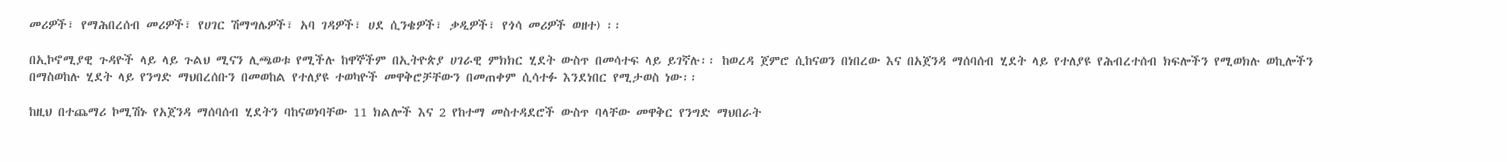መሪዎች፣ የማሕበረሰብ መሪዎች፣ የሀገር ሽማግሌዎች፣ አባ ገዳዎች፣ ሀደ ሲንቄዎች፣ ቃዲዎች፣ የጎሳ መሪዎች ወዘተ) ፡፡

በኢኮኖሚያዊ ጉዳዮች ላይ ላይ ጉልህ ሚናን ሊጫወቱ የሚችሉ ከዋኞችም በኢትዮጵያ ሀገራዊ ምክክር ሂደት ውስጥ በመሳተፍ ላይ ይገኛሉ፡፡ ከወረዳ ጀምሮ ሲከናወን በነበረው እና በአጀንዳ ማሰባሰብ ሂደት ላይ የተለያዩ የሕብረተሰብ ክፍሎችን የሚወክሉ ወኪሎችን በማስወከሉ ሂደት ላይ የንግድ ማህበረሰቡን በመወከል የተለያዩ ተወካዮች መዋቅሮቻቸውን በመጠቀም ሲሳተፉ እንደነበር የሚታወስ ነው፡፡

ከዚህ በተጨማሪ ኮሚሽኑ የአጀንዳ ማሰባሰብ ሂደትን ባከናወነባቸው 11 ክልሎች እና 2 የከተማ መስተዳደሮች ውስጥ ባላቸው መዋቅር የንግድ ማህበራት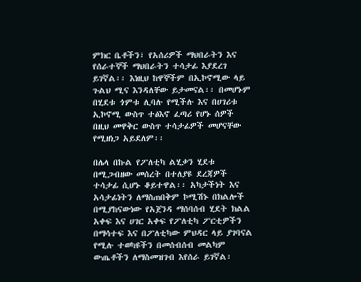ምክር ቤቶችን፣ የአሰሪዎች ማህበራትን እና የሰራተኞች ማህበራትን ተሳታፊ እያደረገ ይገኛል፡፡ እነዚህ ከዋኞችም በኢኮኖሚው ላይ ጉልህ ሚና እንዳለቸው ይታመናል፡፡ በመሆኑም በሂደቱ ጎምቱ ሊባሉ የሚችሉ እና በሀገሪቱ ኢኮኖሚ ውስጥ ተፅእኖ ፈጣሪ የሆኑ ሰዎች በዚህ መዋቅር ውስጥ ተሳታፊዎች መሆናቸው የሚዘነጋ አይደለም፡፡

በሌላ በኩል የፖለቲካ ልሂቃን ሂደቱ በሚጋብዘው መሰረት በተለያዩ ደረጃዎች ተሳታፊ ሲሆኑ ቆይተዋል፡፡ አካታችነት እና አሳታፊነትን ለማስጠበቅም ኮሚሽኑ በክልሎች በሚያከናውነው የአጀንዳ ማሰባሰብ ሂደት ክልል አቀፍ እና ሀገር አቀፍ የፖለቲካ ፖርቲዎችን በማሳተፍ እና በፖለቲካው ምህዳር ላይ ያገባናል የሚሉ ተወካዩችን በመሰብሰብ መልካም ውጤቶችን ለማስመዝገብ እየሰራ ይገኛል፡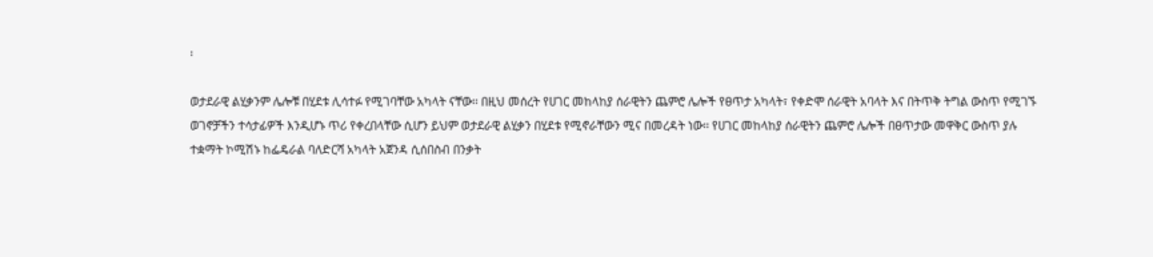፡

ወታደራዊ ልሂቃንም ሌሎቹ በሂደቱ ሊሳተፉ የሚገባቸው አካላት ናቸው፡፡ በዚህ መሰረት የሀገር መከላከያ ሰራዊትን ጨምሮ ሌሎች የፀጥታ አካላት፣ የቀድሞ ሰራዊት አባላት እና በትጥቅ ትግል ውስጥ የሚገኙ ወገኖቻችን ተሳታፊዎች እንዲሆኑ ጥሪ የቀረበላቸው ሲሆን ይህም ወታደራዊ ልሂቃን በሂደቱ የሚኖራቸውን ሚና በመረዳት ነው፡፡ የሀገር መከላከያ ሰራዊትን ጨምሮ ሌሎች በፀጥታው መዋቅር ውስጥ ያሉ ተቋማት ኮሚሽኑ ከፌዴራል ባለድርሻ አካላት አጀንዳ ሲሰበስብ በንቃት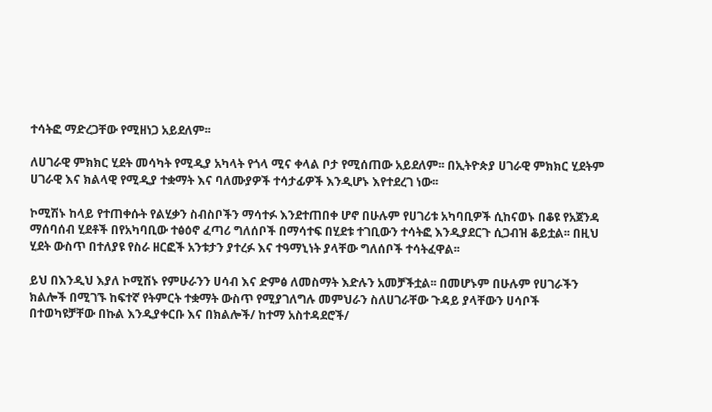ተሳትፎ ማድረጋቸው የሚዘነጋ አይደለም፡፡

ለሀገራዊ ምክክር ሂደት መሳካት የሚዲያ አካላት የጎላ ሚና ቀላል ቦታ የሚሰጠው አይደለም፡፡ በኢትዮጵያ ሀገራዊ ምክክር ሂደትም ሀገራዊ እና ክልላዊ የሚዲያ ተቋማት እና ባለሙያዎች ተሳታፊዎች እንዲሆኑ እየተደረገ ነው፡፡

ኮሚሽኑ ከላይ የተጠቀሱት የልሂቃን ስብስቦችን ማሳተፉ እንደተጠበቀ ሆኖ በሁሉም የሀገሪቱ አካባቢዎች ሲከናወኑ በቆዩ የአጀንዳ ማሰባሰብ ሂደቶች በየአካባቢው ተፅዕኖ ፈጣሪ ግለሰቦች በማሳተፍ በሂደቱ ተገቢውን ተሳትፎ እንዲያደርጉ ሲጋብዝ ቆይቷል፡፡ በዚህ ሂደት ውስጥ በተለያዩ የስራ ዘርፎች አንቱታን ያተረፉ እና ተዓማኒነት ያላቸው ግለሰቦች ተሳትፈዋል፡፡

ይህ በእንዲህ እያለ ኮሚሽኑ የምሁራንን ሀሳብ እና ድምፅ ለመስማት እድሉን አመቻችቷል፡፡ በመሆኑም በሁሉም የሀገራችን ክልሎች በሚገኙ ከፍተኛ የትምርት ተቋማት ውስጥ የሚያገለግሉ መምህራን ስለሀገራቸው ጉዳይ ያላቸውን ሀሳቦች በተወካዩቻቸው በኩል እንዲያቀርቡ እና በክልሎች/ ከተማ አስተዳደሮች/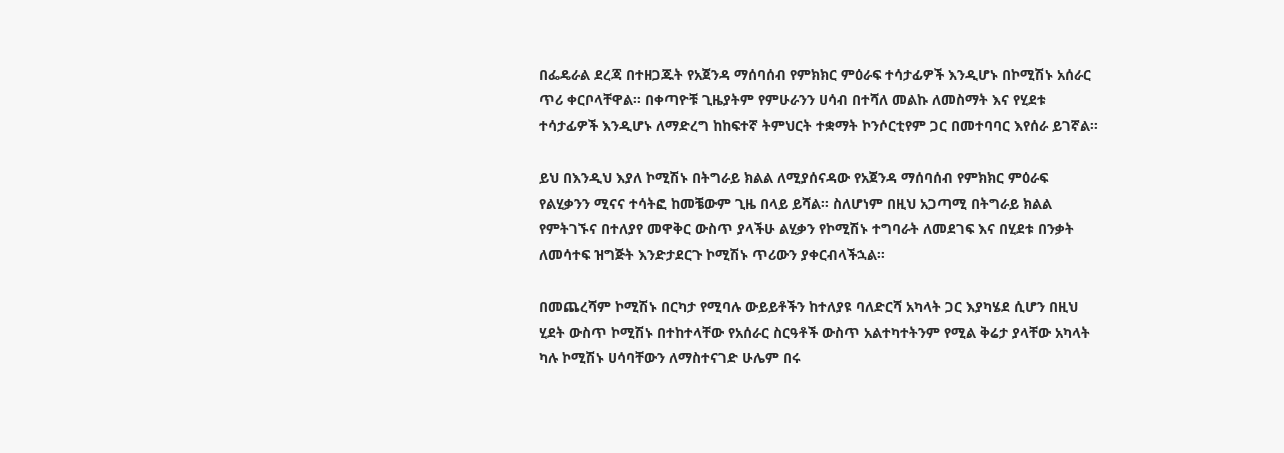በፌዴራል ደረጃ በተዘጋጁት የአጀንዳ ማሰባሰብ የምክክር ምዕራፍ ተሳታፊዎች እንዲሆኑ በኮሚሽኑ አሰራር ጥሪ ቀርቦላቸዋል፡፡ በቀጣዮቹ ጊዜያትም የምሁራንን ሀሳብ በተሻለ መልኩ ለመስማት እና የሂደቱ ተሳታፊዎች እንዲሆኑ ለማድረግ ከከፍተኛ ትምህርት ተቋማት ኮንሶርቲየም ጋር በመተባባር እየሰራ ይገኛል፡፡

ይህ በእንዲህ እያለ ኮሚሽኑ በትግራይ ክልል ለሚያሰናዳው የአጀንዳ ማሰባሰብ የምክክር ምዕራፍ የልሂቃንን ሚናና ተሳትፎ ከመቼውም ጊዜ በላይ ይሻል፡፡ ስለሆነም በዚህ አጋጣሚ በትግራይ ክልል የምትገኙና በተለያየ መዋቅር ውስጥ ያላችሁ ልሂቃን የኮሚሽኑ ተግባራት ለመደገፍ እና በሂደቱ በንቃት ለመሳተፍ ዝግጅት እንድታደርጉ ኮሚሽኑ ጥሪውን ያቀርብላችኋል፡፡

በመጨረሻም ኮሚሽኑ በርካታ የሚባሉ ውይይቶችን ከተለያዩ ባለድርሻ አካላት ጋር እያካሄደ ሲሆን በዚህ ሂደት ውስጥ ኮሚሽኑ በተከተላቸው የአሰራር ስርዓቶች ውስጥ አልተካተትንም የሚል ቅሬታ ያላቸው አካላት ካሉ ኮሚሽኑ ሀሳባቸውን ለማስተናገድ ሁሌም በሩ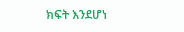ክፍት እንደሆነ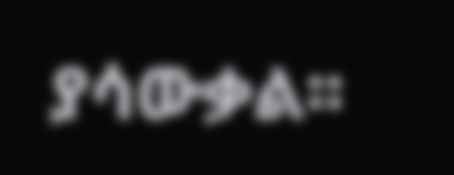ያሳውቃል፡፡